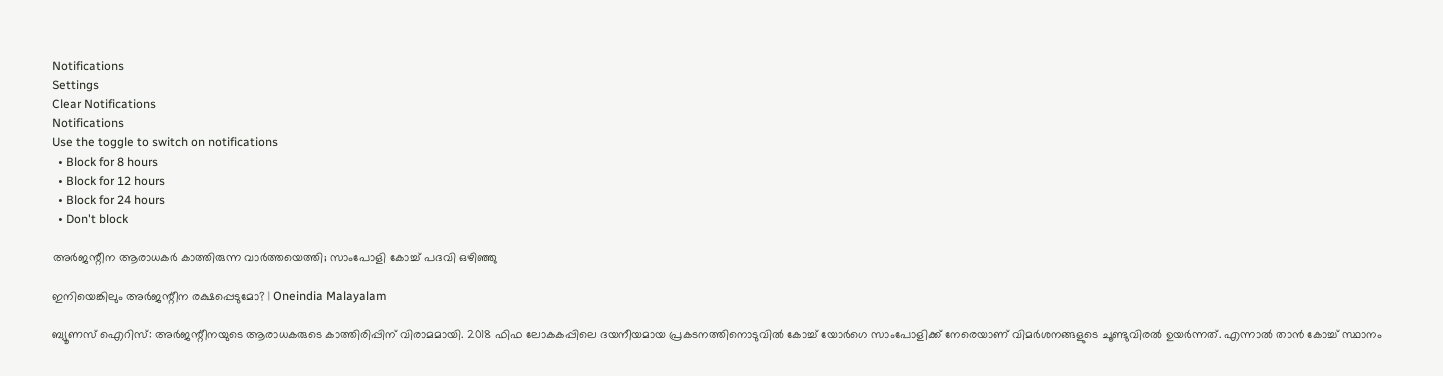Notifications
Settings
Clear Notifications
Notifications
Use the toggle to switch on notifications
  • Block for 8 hours
  • Block for 12 hours
  • Block for 24 hours
  • Don't block

അര്‍ജന്റീന ആരാധകര്‍ കാത്തിരുന്ന വാര്‍ത്തയെത്തി; സാംപോളി കോച്ച് പദവി ഒഴിഞ്ഞു

ഇനിയെങ്കിലും അർജന്റീന രക്ഷപ്പെടുമോ? | Oneindia Malayalam

ബ്യൂണസ് ഐറിസ്: അര്‍ജന്റീനയുടെ ആരാധകരുടെ കാത്തിരിപ്പിന് വിരാമമായി. 2018 ഫിഫ ലോകകപ്പിലെ ദയനീയമായ പ്രകടനത്തിനൊടുവില്‍ കോച്ച് യോര്‍ഗെ സാംപോളിക്ക് നേരെയാണ് വിമര്‍ശനങ്ങളുടെ ചൂണ്ടുവിരല്‍ ഉയര്‍ന്നത്. എന്നാല്‍ താന്‍ കോച്ച് സ്ഥാനം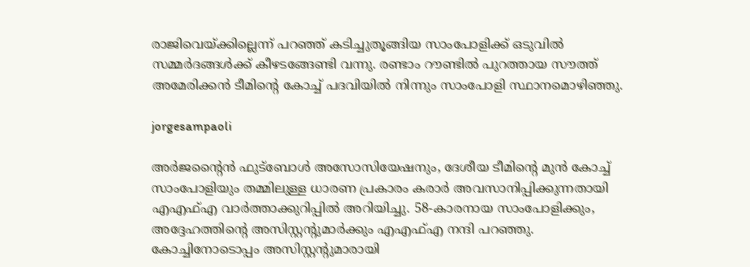രാജിവെയ്ക്കില്ലെന്ന് പറഞ്ഞ് കടിച്ചുതൂങ്ങിയ സാംപോളിക്ക് ഒടുവില്‍ സമ്മര്‍ദങ്ങള്‍ക്ക് കീഴടങ്ങേണ്ടി വന്നു. രണ്ടാം റൗണ്ടില്‍ പുറത്തായ സൗത്ത് അമേരിക്കന്‍ ടീമിന്റെ കോച്ച് പദവിയില്‍ നിന്നും സാംപോളി സ്ഥാനമൊഴിഞ്ഞു.

jorgesampaoli

അര്‍ജന്റൈന്‍ ഫുട്‌ബോള്‍ അസോസിയേഷനും, ദേശീയ ടീമിന്റെ മുന്‍ കോച്ച് സാംപോളിയും തമ്മിലുള്ള ധാരണ പ്രകാരം കരാര്‍ അവസാനിപ്പിക്കുന്നതായി എഎഫ്എ വാര്‍ത്താക്കുറിപ്പില്‍ അറിയിച്ചു. 58-കാരനായ സാംപോളിക്കും, അദ്ദേഹത്തിന്റെ അസിസ്റ്റന്റുമാര്‍ക്കും എഎഫ്എ നന്ദി പറഞ്ഞു. കോച്ചിനോടൊപ്പം അസിസ്റ്റന്റുമാരായി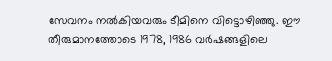സേവനം നല്‍കിയവരും ടീമിനെ വിട്ടൊഴിഞ്ഞു. ഈ തീരുമാനത്തോടെ 1978, 1986 വര്‍ഷങ്ങളിലെ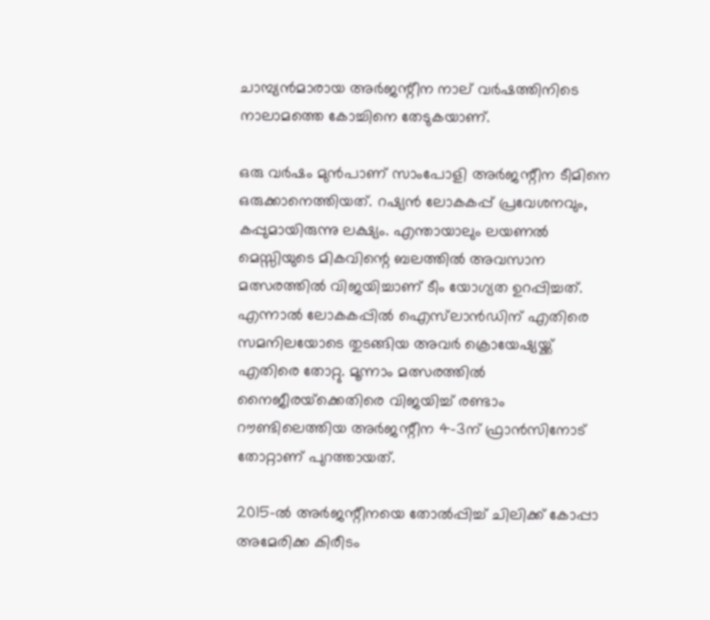ചാമ്പ്യന്‍മാരായ അര്‍ജന്റീന നാല് വര്‍ഷത്തിനിടെ നാലാമത്തെ കോച്ചിനെ തേടുകയാണ്.

ഒരു വര്‍ഷം മുന്‍പാണ് സാംപോളി അര്‍ജന്റീന ടീമിനെ ഒരുക്കാനെത്തിയത്. റഷ്യന്‍ ലോകകപ്പ് പ്രവേശനവും, കപ്പുമായിരുന്നു ലക്ഷ്യം. എന്തായാലും ലയണല്‍ മെസ്സിയുടെ മികവിന്റെ ബലത്തില്‍ അവസാന മത്സരത്തില്‍ വിജയിച്ചാണ് ടീം യോഗ്യത ഉറപ്പിച്ചത്. എന്നാല്‍ ലോകകപ്പില്‍ ഐസ്‌ലാന്‍ഡിന് എതിരെ സമനിലയോടെ തുടങ്ങിയ അവര്‍ ക്രൊയേഷ്യയ്ക്ക് എതിരെ തോറ്റു. മൂന്നാം മത്സരത്തില്‍ നൈജീരയ്‌ക്കെതിരെ വിജയിച്ച് രണ്ടാം റൗണ്ടിലെത്തിയ അര്‍ജന്റീന 4-3ന് ഫ്രാന്‍സിനോട് തോറ്റാണ് പുറത്തായത്.

2015-ല്‍ അര്‍ജന്റീനയെ തോല്‍പ്പിച്ച് ചിലിക്ക് കോപ്പാ അമേരിക്ക കിരീടം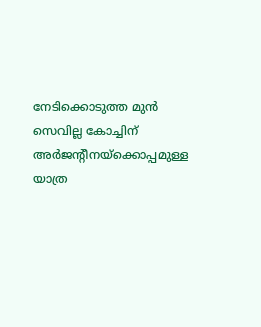നേടിക്കൊടുത്ത മുന്‍ സെവില്ല കോച്ചിന് അര്‍ജന്റീനയ്‌ക്കൊപ്പമുള്ള യാത്ര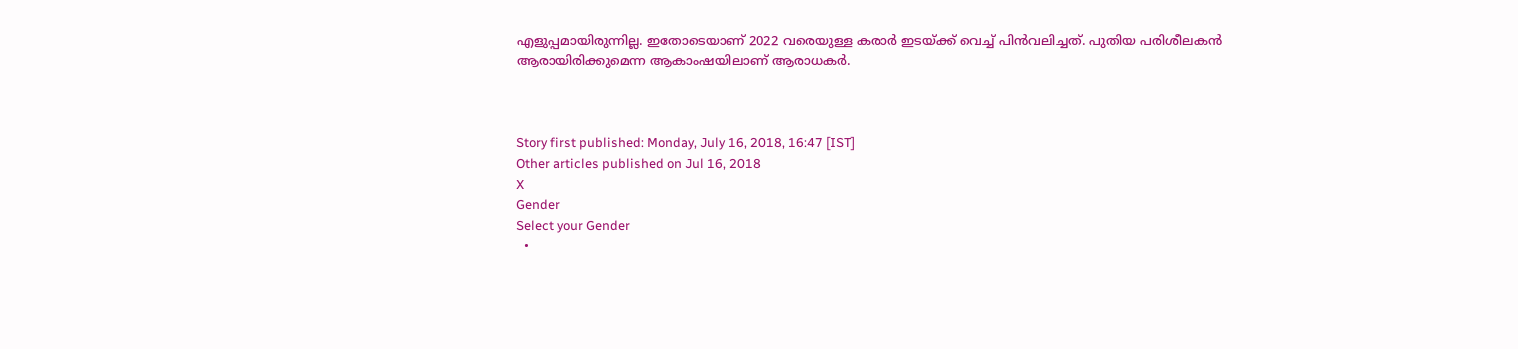എളുപ്പമായിരുന്നില്ല. ഇതോടെയാണ് 2022 വരെയുള്ള കരാര്‍ ഇടയ്ക്ക് വെച്ച് പിന്‍വലിച്ചത്. പുതിയ പരിശീലകന്‍ ആരായിരിക്കുമെന്ന ആകാംഷയിലാണ് ആരാധകര്‍.



Story first published: Monday, July 16, 2018, 16:47 [IST]
Other articles published on Jul 16, 2018
X
Gender
Select your Gender
  •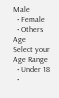Male
  • Female
  • Others
Age
Select your Age Range
  • Under 18
  •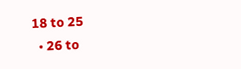18 to 25
  • 26 to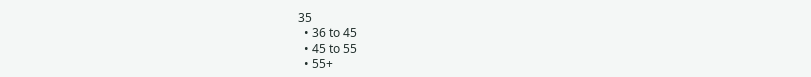35
  • 36 to 45
  • 45 to 55
  • 55+